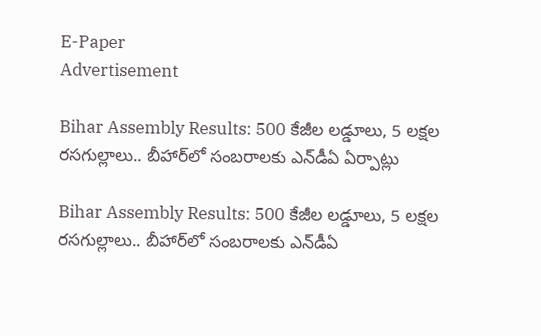E-Paper
Advertisement

Bihar Assembly Results: 500 కేజీల లడ్డూలు, 5 లక్షల రసగుల్లాలు.. బీహార్‌లో సంబరాలకు ఎన్‌డీఏ ఏర్పాట్లు

Bihar Assembly Results: 500 కేజీల లడ్డూలు, 5 లక్షల రసగుల్లాలు.. బీహార్‌లో సంబరాలకు ఎన్‌డీఏ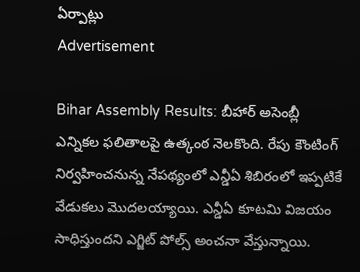ఏర్పాట్లు
Advertisement

Bihar Assembly Results: బీహార్ అసెంబ్లీ ఎన్నికల ఫలితాలపై ఉత్కంఠ నెలకొంది. రేపు కౌంటింగ్ నిర్వహించనున్న నేపథ్యంలో ఎన్డీఏ శిబిరంలో ఇప్పటికే వేడుకలు మొదలయ్యాయి. ఎన్డీఏ కూటమి విజయం సాధిస్తుందని ఎగ్జిట్ పోల్స్ అంచనా వేస్తున్నాయి.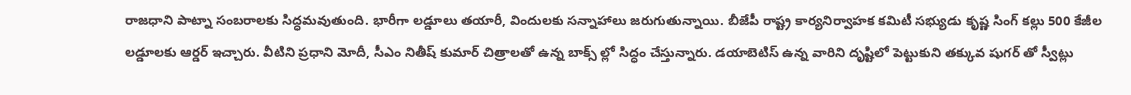రాజధాని పాట్నా సంబరాలకు సిద్ధమవుతుంది. భారీగా లడ్డూలు తయారీ, విందులకు సన్నాహాలు జరుగుతున్నాయి. బీజేపీ రాష్ట్ర కార్యనిర్వాహక కమిటీ సభ్యుడు కృష్ణ సింగ్ కల్లు 500 కేజీల లడ్డూలకు ఆర్డర్ ఇచ్చారు. వీటిని ప్రధాని మోదీ, సీఎం నితీష్ కుమార్ చిత్రాలతో ఉన్న బాక్స్ ల్లో సిద్ధం చేస్తున్నారు. డయాబెటిస్ ఉన్న వారిని దృష్టిలో పెట్టుకుని తక్కువ షుగర్ తో స్వీట్లు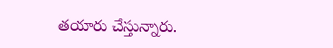తయారు చేస్తున్నారు.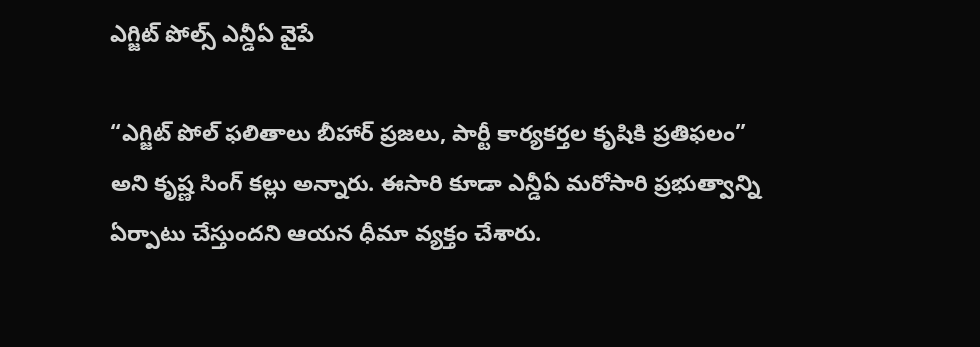ఎగ్జిట్ పోల్స్ ఎన్డీఏ వైపే

“ఎగ్జిట్ పోల్ ఫలితాలు బీహార్ ప్రజలు, పార్టీ కార్యకర్తల కృషికి ప్రతిఫలం” అని కృష్ణ సింగ్ కల్లు అన్నారు. ఈసారి కూడా ఎన్డీఏ మరోసారి ప్రభుత్వాన్ని ఏర్పాటు చేస్తుందని ఆయన ధీమా వ్యక్తం చేశారు.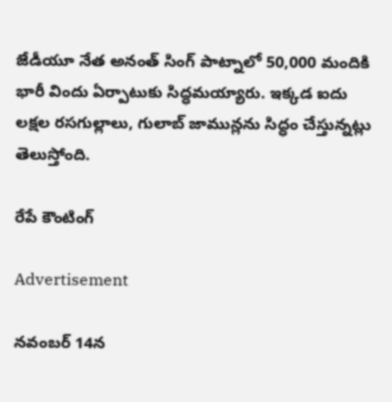జేడీయూ నేత అనంత్ సింగ్ పాట్నాలో 50,000 మందికి భారీ విందు ఏర్పాటుకు సిద్ధమయ్యారు. ఇక్కడ ఐదు లక్షల రసగుల్లాలు, గులాబ్ జామున్లను సిద్ధం చేస్తున్నట్లు తెలుస్తోంది.

రేపే కౌంటింగ్

Advertisement

నవంబర్ 14న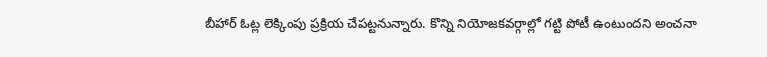బీహార్ ఓట్ల లెక్కింపు ప్రక్రియ చేపట్టనున్నారు. కొన్ని నియోజకవర్గాల్లో గట్టి పోటీ ఉంటుందని అంచనా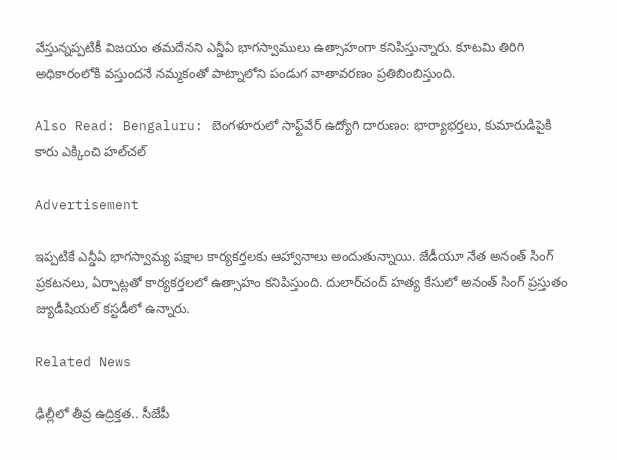వేస్తున్నప్పటికీ విజయం తమదేనని ఎన్డీఏ భాగస్వాములు ఉత్సాహంగా కనిపిస్తున్నారు. కూటమి తిరిగి అధికారంలోకి వస్తుందనే నమ్మకంతో పాట్నాలోని పండుగ వాతావరణం ప్రతిబింబిస్తుంది.

Also Read: Bengaluru: బెంగళూరులో సాఫ్ట్‌వేర్ ఉద్యోగి దారుణం: భార్యాభర్తలు, కుమారుడిపైకి కారు ఎక్కించి హల్‌చల్

Advertisement

ఇప్పటికే ఎన్డీఏ భాగస్వామ్య పక్షాల కార్యకర్తలకు ఆహ్వానాలు అందుతున్నాయి. జేడీయూ నేత అనంత్ సింగ్ ప్రకటనలు, ఏర్పాట్లతో కార్యకర్తలలో ఉత్సాహం కనిపిస్తుంది. దులార్‌చంద్ హత్య కేసులో అనంత్ సింగ్ ప్రస్తుతం జ్యుడీషియల్ కస్టడీలో ఉన్నారు.

Related News

ఢిల్లీలో తీవ్ర ఉద్రిక్తత.. సీజేపీ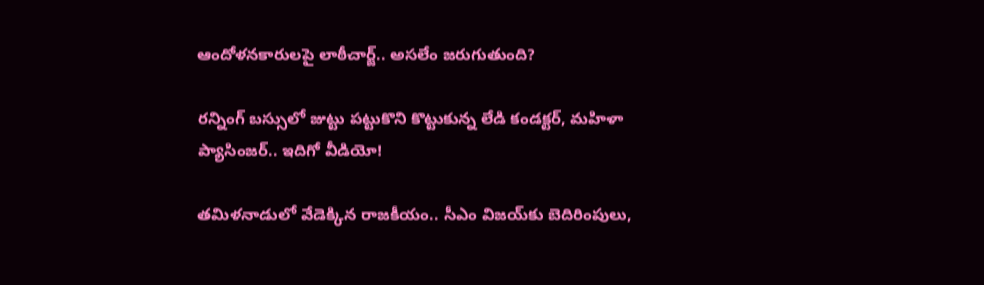ఆందోళనకారులపై లాఠీచార్జ్.. అసలేం జరుగుతుంది?

రన్నింగ్‌ బస్సులో జుట్టు పట్టుకొని కొట్టుకున్న లేడి కండక్టర్, మహిళా ప్యాసింజర్.. ఇదిగో వీడియో!

తమిళనాడులో వేడెక్కిన రాజకీయం.. సీఎం విజయ్‌కు బెదిరింపులు,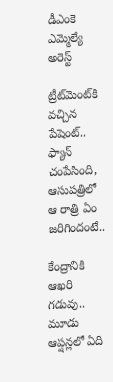డీఎంకె ఎమ్మెల్యే అరెస్ట్

ట్రీట్‌మెంట్‌కి వచ్చిన పేషెంట్.. ఫ్యాన్ చంపేసింది, ఆసుపత్రిలో ఆ రాత్రి ఏం జరిగిందంటే..

కేంద్రానికి ఆఖరి గడువు.. మూడు ఆప్షన్లలో ఏది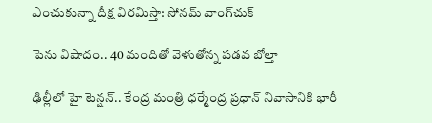ఎంచుకున్నా దీక్ష విరమిస్తా: సోనమ్ వాంగ్‌చుక్

పెను విషాదం.. 40 మందితో వెళుతోన్న ప‌డ‌వ బోల్తా

ఢిల్లీలో హై టెన్షన్.. కేంద్ర మంత్రి ధర్మేంద్ర ప్రధాన్ నివాసానికి భారీ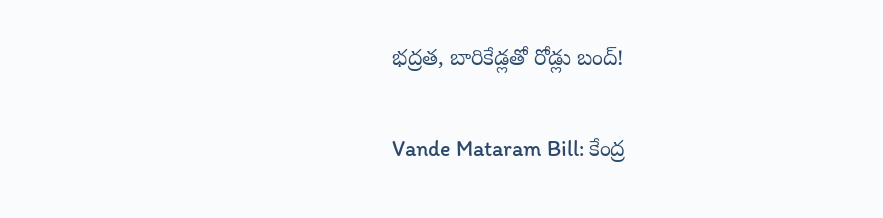భద్రత, బారికేడ్లతో రోడ్లు బంద్!

Vande Mataram Bill: కేంద్ర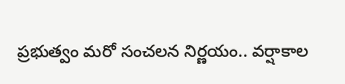ప్రభుత్వం మరో సంచలన నిర్ణయం.. వర్షాకాల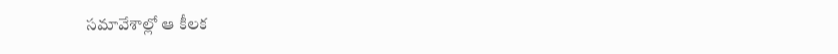సమావేశాల్లో ఆ కీలక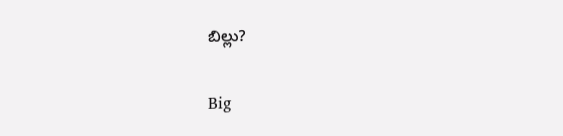బిల్లు?

Big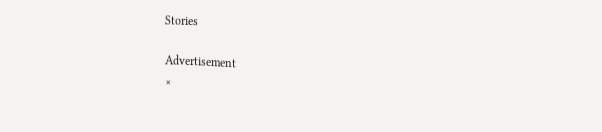Stories

Advertisement
×